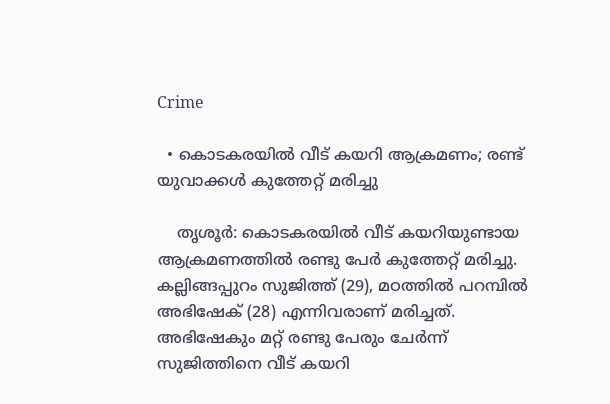Crime

  • കൊടകരയില്‍ വീട് കയറി ആക്രമണം; രണ്ട് യുവാക്കള്‍ കുത്തേറ്റ് മരിച്ചു

    തൃശൂര്‍: കൊടകരയില്‍ വീട് കയറിയുണ്ടായ ആക്രമണത്തില്‍ രണ്ടു പേര്‍ കുത്തേറ്റ് മരിച്ചു. കല്ലിങ്ങപ്പുറം സുജിത്ത് (29), മഠത്തില്‍ പറമ്പില്‍ അഭിഷേക് (28) എന്നിവരാണ് മരിച്ചത്. അഭിഷേകും മറ്റ് രണ്ടു പേരും ചേര്‍ന്ന് സുജിത്തിനെ വീട് കയറി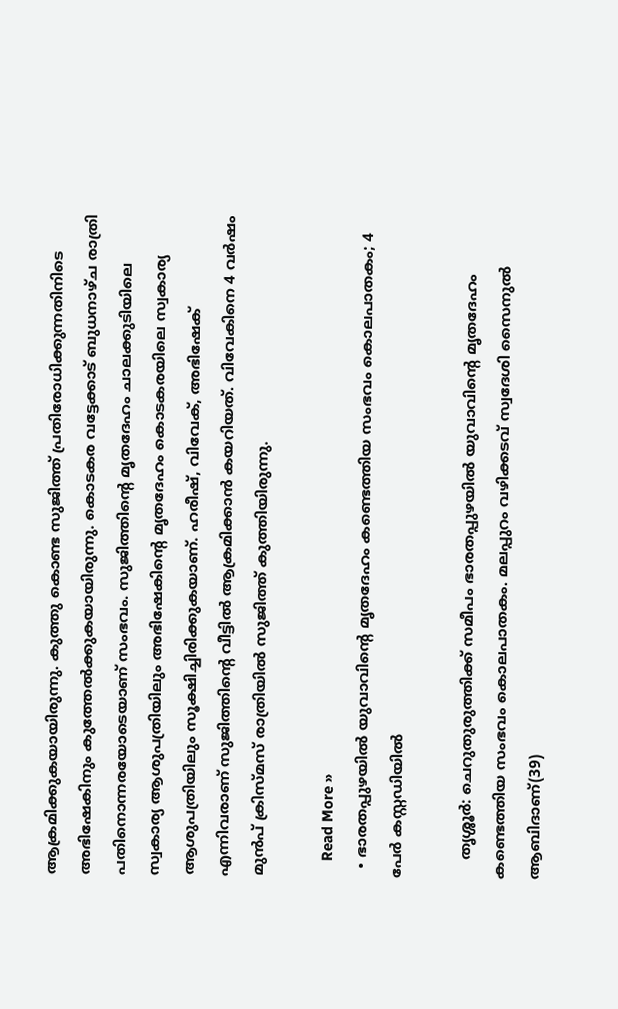ആക്രമിക്കുകയായിരുന്നു. കുത്തു കൊണ്ട സുജിത്ത് പ്രതിരോധിക്കുന്നതിനിടെ അഭിഷേകിനും കുത്തേല്‍ക്കുകയായിരുന്നു. കൊടകര വട്ടേക്കാട് ബുധനാഴ്ച രാത്രി പതിനൊന്നരയോടെയാണ് സംഭവം. സുജിത്തിന്റെ മൃതദേഹം ചാലക്കുടിയിലെ സ്വകാര്യ ആശുപത്രിയിലും അഭിഷേകിന്റെ മൃതദേഹം കൊടകരയിലെ സ്വകാര്യ ആശുപത്രിയിലും സൂക്ഷിച്ചിരിക്കുകയാണ്. ഹരീഷ്, വിവേക്, അഭിഷേക് എന്നിവരാണ് സുജിത്തിന്റെ വീട്ടില്‍ ആക്രമിക്കാന്‍ കയറിയത്. വിവേകിനെ 4 വര്‍ഷം മുന്‍പ് ക്രിസ്മസ് രാത്രിയില്‍ സുജിത്ത് കുത്തിയിരുന്നു.

    Read More »
  • ഭാരതപ്പുഴയില്‍ യുവാവിന്റെ മൃതദേഹം കണ്ടെത്തിയ സംഭവം കൊലപാതകം; 4 പേര്‍ കസ്റ്റഡിയില്‍

    തൃശ്ശൂര്‍: ചെറുതുരുത്തിക്ക് സമീപം ഭാരതപ്പുഴയില്‍ യുവാവിന്റെ മൃതദേഹം കണ്ടെത്തിയ സംഭവം കൊലപാതകം. മലപ്പുറം വഴിക്കടവ് സ്വദേശി സൈനുല്‍ ആബിദാണ്(39)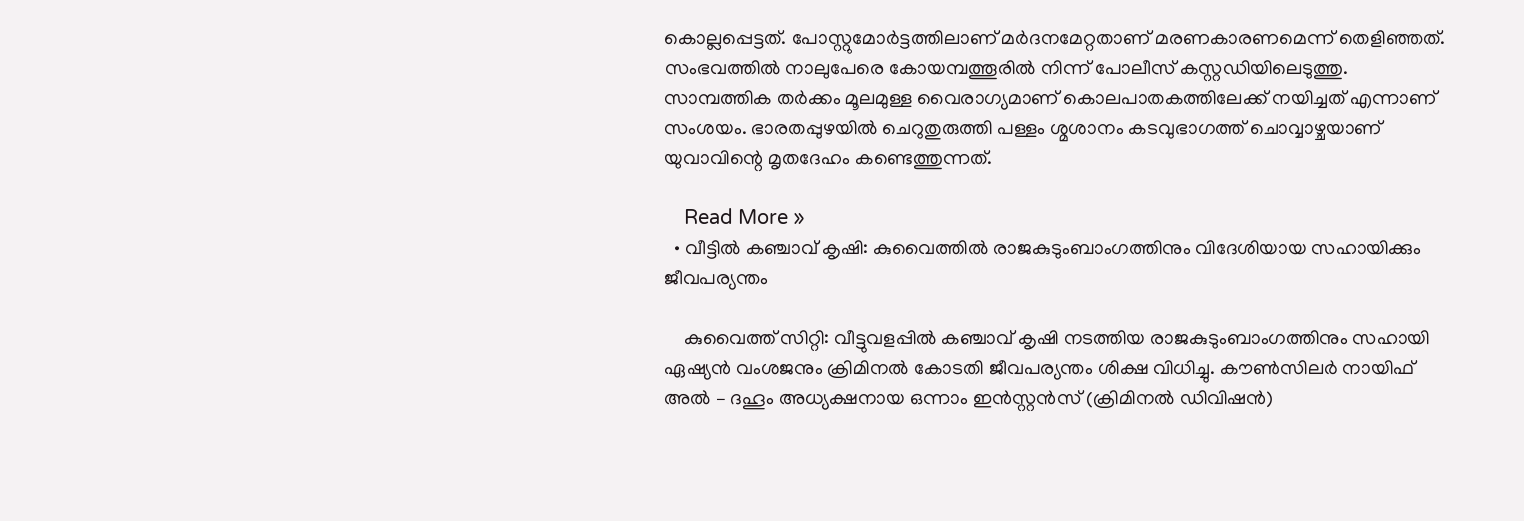കൊല്ലപ്പെട്ടത്. പോസ്റ്റുമോര്‍ട്ടത്തിലാണ് മര്‍ദനമേറ്റതാണ് മരണകാരണമെന്ന് തെളിഞ്ഞത്. സംഭവത്തില്‍ നാലുപേരെ കോയമ്പത്തൂരില്‍ നിന്ന് പോലീസ് കസ്റ്റഡിയിലെടുത്തു. സാമ്പത്തിക തര്‍ക്കം മൂലമുള്ള വൈരാഗ്യമാണ് കൊലപാതകത്തിലേക്ക് നയിച്ചത് എന്നാണ് സംശയം. ഭാരതപ്പുഴയില്‍ ചെറുതുരുത്തി പള്ളം ശ്മശാനം കടവുഭാഗത്ത് ചൊവ്വാഴ്ചയാണ് യുവാവിന്റെ മൃതദേഹം കണ്ടെത്തുന്നത്.

    Read More »
  • വീട്ടില്‍ കഞ്ചാവ് കൃഷി: കുവൈത്തില്‍ രാജകുടുംബാംഗത്തിനും വിദേശിയായ സഹായിക്കും ജീവപര്യന്തം

    കുവൈത്ത് സിറ്റി: വീട്ടുവളപ്പില്‍ കഞ്ചാവ് കൃഷി നടത്തിയ രാജകുടുംബാംഗത്തിനും സഹായി ഏഷ്യന്‍ വംശജനും ക്രിമിനല്‍ കോടതി ജീവപര്യന്തം ശിക്ഷ വിധിച്ചു. കൗണ്‍സിലര്‍ നായിഫ് അല്‍ – ദഹൂം അധ്യക്ഷനായ ഒന്നാം ഇന്‍സ്റ്റന്‍സ് (ക്രിമിനല്‍ ഡിവിഷന്‍)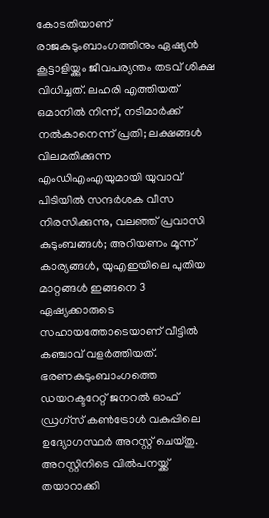കോടതിയാണ് രാജകുടുംബാംഗത്തിനും ഏഷ്യന്‍ കൂട്ടാളിയ്ക്കും ജീവപര്യന്തം തടവ് ശിക്ഷ വിധിച്ചത്. ലഹരി എത്തിയത് ഒമാനില്‍ നിന്ന്, നടിമാര്‍ക്ക് നല്‍കാനെന്ന് പ്രതി; ലക്ഷങ്ങള്‍ വിലമതിക്കുന്ന എംഡിഎംഎയുമായി യുവാവ് പിടിയില്‍ സന്ദര്‍ശക വീസ നിരസിക്കുന്നു, വലഞ്ഞ് പ്രവാസി കുടുംബങ്ങള്‍; അറിയണം മൂന്ന് കാര്യങ്ങള്‍, യുഎഇയിലെ പുതിയ മാറ്റങ്ങള്‍ ഇങ്ങനെ 3 ഏഷ്യക്കാരുടെ സഹായത്തോടെയാണ് വീട്ടില്‍ കഞ്ചാവ് വളര്‍ത്തിയത്. ഭരണകുടുംബാംഗത്തെ ഡയറക്ടറേറ്റ് ജനറല്‍ ഓഫ് ഡ്രഗ്സ് കണ്‍ട്രോള്‍ വകുപ്പിലെ ഉദ്യോഗസ്ഥര്‍ അറസ്റ്റ് ചെയ്തു. അറസ്റ്റിനിടെ വില്‍പനയ്ക്ക് തയാറാക്കി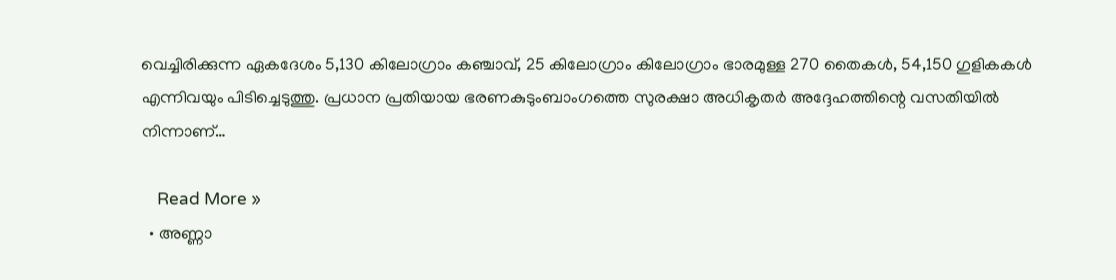വെച്ചിരിക്കുന്ന ഏകദേശം 5,130 കിലോഗ്രാം കഞ്ചാവ്, 25 കിലോഗ്രാം കിലോഗ്രാം ഭാരമുള്ള 270 തൈകള്‍, 54,150 ഗുളികകള്‍ എന്നിവയും പിടിച്ചെടുത്തു. പ്രധാന പ്രതിയായ ഭരണകുടുംബാംഗത്തെ സുരക്ഷാ അധികൃതര്‍ അദ്ദേഹത്തിന്റെ വസതിയില്‍ നിന്നാണ്…

    Read More »
  • അണ്ണാ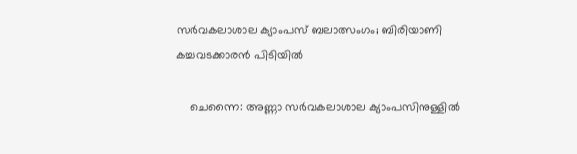സര്‍വകലാശാല ക്യാംപസ് ബലാത്സംഗം; ബിരിയാണി കച്ചവടക്കാരന്‍ പിടിയില്‍

    ചെന്നൈ: അണ്ണാ സര്‍വകലാശാല ക്യാംപസിനുള്ളില്‍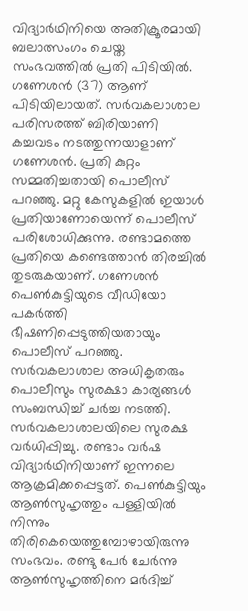വിദ്യാര്‍ഥിനിയെ അതിക്രൂരമായി ബലാത്സംഗം ചെയ്ത സംഭവത്തില്‍ പ്രതി പിടിയില്‍. ഗണേശന്‍ (37) ആണ് പിടിയിലായത്. സര്‍വകലാശാല പരിസരത്ത് ബിരിയാണി കച്ചവടം നടത്തുന്നയാളാണ് ഗണേശന്‍. പ്രതി കുറ്റം സമ്മതിച്ചതായി പൊലീസ് പറഞ്ഞു. മറ്റു കേസുകളില്‍ ഇയാള്‍ പ്രതിയാണോയെന്ന് പൊലീസ് പരിശോധിക്കുന്നു. രണ്ടാമത്തെ പ്രതിയെ കണ്ടെത്താന്‍ തിരച്ചില്‍ തുടരുകയാണ്. ഗണേശന്‍ പെണ്‍കുട്ടിയുടെ വീഡിയോ പകര്‍ത്തി ഭീഷണിപ്പെടുത്തിയതായും പൊലീസ് പറഞ്ഞു. സര്‍വകലാശാല അധികൃതരും പൊലീസും സുരക്ഷാ കാര്യങ്ങള്‍ സംബന്ധിച്ച് ചര്‍ച്ച നടത്തി. സര്‍വകലാശാലയിലെ സുരക്ഷ വര്‍ധിപ്പിച്ചു. രണ്ടാം വര്‍ഷ വിദ്യാര്‍ഥിനിയാണ് ഇന്നലെ ആക്രമിക്കപ്പെട്ടത്. പെണ്‍കുട്ടിയും ആണ്‍സുഹൃത്തും പള്ളിയില്‍ നിന്നും തിരികെയെത്തുമ്പോഴായിരുന്നു സംഭവം. രണ്ടു പേര്‍ ചേര്‍ന്നു ആണ്‍സുഹൃത്തിനെ മര്‍ദിച്ച്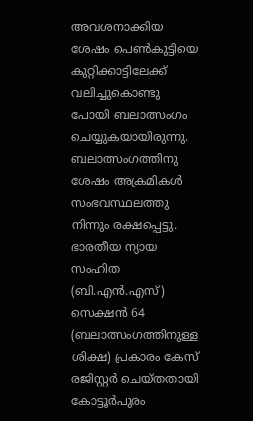അവശനാക്കിയ ശേഷം പെണ്‍കുട്ടിയെ കുറ്റിക്കാട്ടിലേക്ക് വലിച്ചുകൊണ്ടു പോയി ബലാത്സംഗം ചെയ്യുകയായിരുന്നു. ബലാത്സംഗത്തിനു ശേഷം അക്രമികള്‍ സംഭവസ്ഥലത്തു നിന്നും രക്ഷപ്പെട്ടു. ഭാരതീയ ന്യായ സംഹിത (ബി.എന്‍.എസ്) സെക്ഷന്‍ 64 (ബലാത്സംഗത്തിനുള്ള ശിക്ഷ) പ്രകാരം കേസ് രജിസ്റ്റര്‍ ചെയ്തതായി കോട്ടൂര്‍പുരം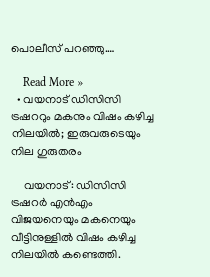പൊലീസ് പറഞ്ഞു.…

    Read More »
  • വയനാട് ഡിസിസി ട്രഷററും മകനും വിഷം കഴിച്ച നിലയില്‍; ഇരുവരുടെയും നില ഗുരുതരം

    വയനാട്: ഡിസിസി ട്രഷറര്‍ എന്‍എം വിജയനെയും മകനെയും വീട്ടിനുള്ളില്‍ വിഷം കഴിച്ച നിലയില്‍ കണ്ടെത്തി.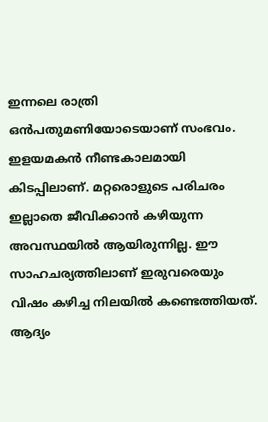ഇന്നലെ രാത്രി ഒന്‍പതുമണിയോടെയാണ് സംഭവം. ഇളയമകന്‍ നീണ്ടകാലമായി കിടപ്പിലാണ്. മറ്റരൊളുടെ പരിചരം ഇല്ലാതെ ജീവിക്കാന്‍ കഴിയുന്ന അവസ്ഥയില്‍ ആയിരുന്നില്ല. ഈ സാഹചര്യത്തിലാണ് ഇരുവരെയും വിഷം കഴിച്ച നിലയില്‍ കണ്ടെത്തിയത്. ആദ്യം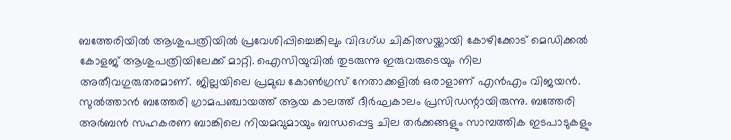ബത്തേരിയില്‍ ആശുപത്രിയില്‍ പ്രവേശിപ്പിച്ചെങ്കിലും വിദഗ്ധ ചികിത്സയ്ക്കായി കോഴിക്കോട് മെഡിക്കല്‍ കോളജ് ആശുപത്രിയിലേക്ക് മാറ്റി. ഐസിയുവില്‍ തുടരുന്നു ഇരുവരുടെയും നില അതീവഗുരുതരമാണ്. ജില്ലയിലെ പ്രമുഖ കോണ്‍ഗ്രസ് നേതാക്കളില്‍ ഒരാളാണ് എന്‍എം വിജയന്‍. സുല്‍ത്താന്‍ ബത്തേരി ഗ്രാമപഞ്ചായത്ത് ആയ കാലത്ത് ദീര്‍ഘകാലം പ്രസിഡന്റായിരുന്നു. ബത്തേരി അര്‍ബന്‍ സഹകരണ ബാങ്കിലെ നിയമവുമായും ബന്ധപ്പെട്ട ചില തര്‍ക്കങ്ങളും സാമ്പത്തിക ഇടപാടുകളും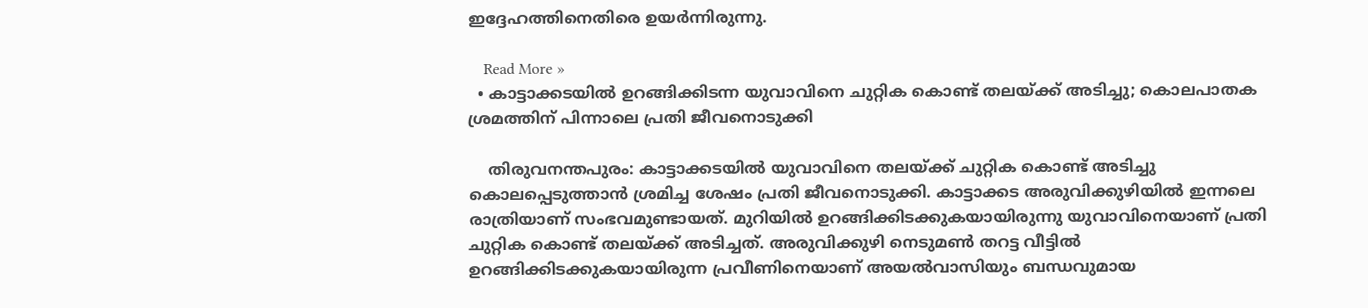ഇദ്ദേഹത്തിനെതിരെ ഉയര്‍ന്നിരുന്നു.

    Read More »
  • കാട്ടാക്കടയില്‍ ഉറങ്ങിക്കിടന്ന യുവാവിനെ ചുറ്റിക കൊണ്ട് തലയ്ക്ക് അടിച്ചു; കൊലപാതക ശ്രമത്തിന് പിന്നാലെ പ്രതി ജീവനൊടുക്കി

    തിരുവനന്തപുരം: കാട്ടാക്കടയില്‍ യുവാവിനെ തലയ്ക്ക് ചുറ്റിക കൊണ്ട് അടിച്ചു കൊലപ്പെടുത്താന്‍ ശ്രമിച്ച ശേഷം പ്രതി ജീവനൊടുക്കി. കാട്ടാക്കട അരുവിക്കുഴിയില്‍ ഇന്നലെ രാത്രിയാണ് സംഭവമുണ്ടായത്. മുറിയില്‍ ഉറങ്ങിക്കിടക്കുകയായിരുന്നു യുവാവിനെയാണ് പ്രതി ചുറ്റിക കൊണ്ട് തലയ്ക്ക് അടിച്ചത്. അരുവിക്കുഴി നെടുമണ്‍ തറട്ട വീട്ടില്‍ ഉറങ്ങിക്കിടക്കുകയായിരുന്ന പ്രവീണിനെയാണ് അയല്‍വാസിയും ബന്ധവുമായ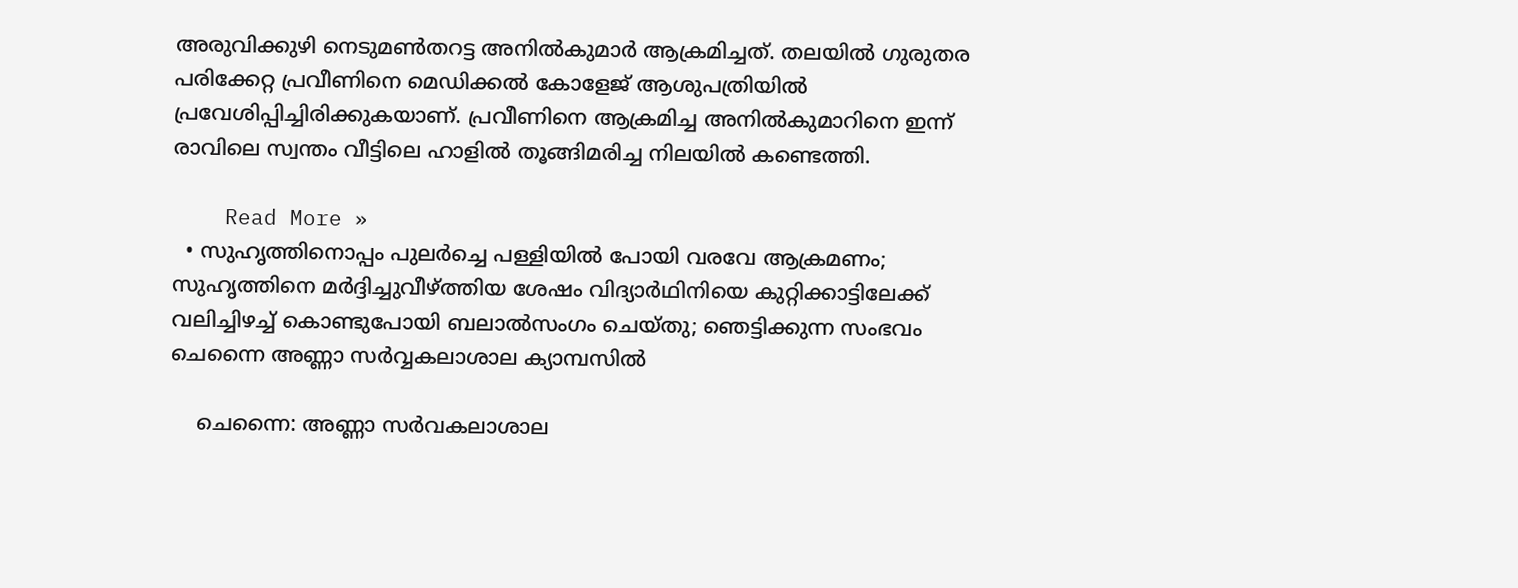അരുവിക്കുഴി നെടുമണ്‍തറട്ട അനില്‍കുമാര്‍ ആക്രമിച്ചത്. തലയില്‍ ഗുരുതര പരിക്കേറ്റ പ്രവീണിനെ മെഡിക്കല്‍ കോളേജ് ആശുപത്രിയില്‍ പ്രവേശിപ്പിച്ചിരിക്കുകയാണ്. പ്രവീണിനെ ആക്രമിച്ച അനില്‍കുമാറിനെ ഇന്ന് രാവിലെ സ്വന്തം വീട്ടിലെ ഹാളില്‍ തൂങ്ങിമരിച്ച നിലയില്‍ കണ്ടെത്തി.

    Read More »
  • സുഹൃത്തിനൊപ്പം പുലര്‍ച്ചെ പള്ളിയില്‍ പോയി വരവേ ആക്രമണം; സുഹൃത്തിനെ മര്‍ദ്ദിച്ചുവീഴ്ത്തിയ ശേഷം വിദ്യാര്‍ഥിനിയെ കുറ്റിക്കാട്ടിലേക്ക് വലിച്ചിഴച്ച് കൊണ്ടുപോയി ബലാല്‍സംഗം ചെയ്തു; ഞെട്ടിക്കുന്ന സംഭവം ചെന്നൈ അണ്ണാ സര്‍വ്വകലാശാല ക്യാമ്പസില്‍

    ചെന്നൈ: അണ്ണാ സര്‍വകലാശാല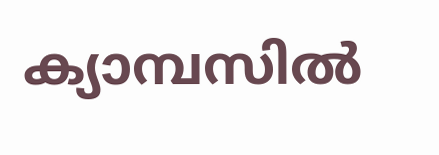ക്യാമ്പസില്‍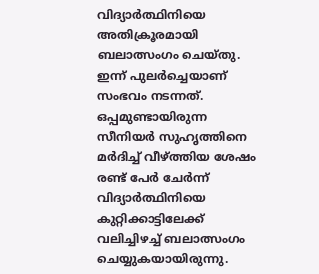വിദ്യാര്‍ത്ഥിനിയെ അതിക്രൂരമായി ബലാത്സംഗം ചെയ്തു. ഇന്ന് പുലര്‍ച്ചെയാണ് സംഭവം നടന്നത്. ഒപ്പമുണ്ടായിരുന്ന സീനിയര്‍ സുഹൃത്തിനെ മര്‍ദിച്ച് വീഴ്ത്തിയ ശേഷം രണ്ട് പേര്‍ ചേര്‍ന്ന് വിദ്യാര്‍ത്ഥിനിയെ കുറ്റിക്കാട്ടിലേക്ക് വലിച്ചിഴച്ച് ബലാത്സംഗം ചെയ്യുകയായിരുന്നു.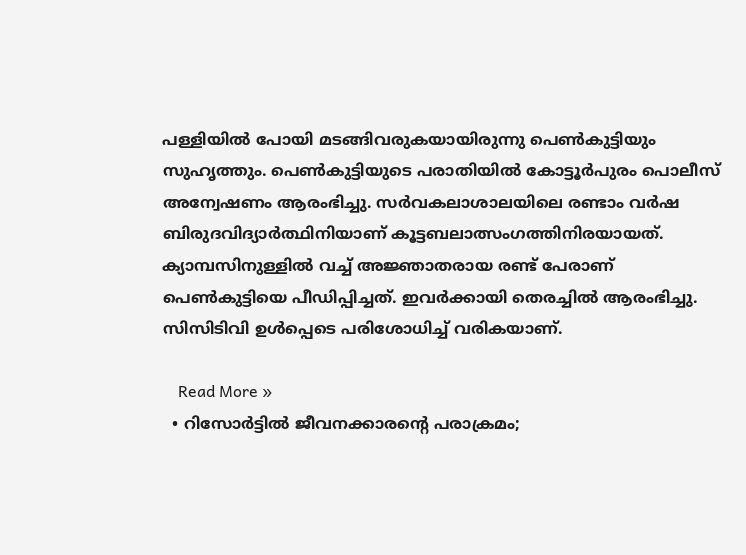പള്ളിയില്‍ പോയി മടങ്ങിവരുകയായിരുന്നു പെണ്‍കുട്ടിയും സുഹൃത്തും. പെണ്‍കുട്ടിയുടെ പരാതിയില്‍ കോട്ടൂര്‍പുരം പൊലീസ് അന്വേഷണം ആരംഭിച്ചു. സര്‍വകലാശാലയിലെ രണ്ടാം വര്‍ഷ ബിരുദവിദ്യാര്‍ത്ഥിനിയാണ് കൂട്ടബലാത്സംഗത്തിനിരയായത്. ക്യാമ്പസിനുള്ളില്‍ വച്ച് അജ്ഞാതരായ രണ്ട് പേരാണ് പെണ്‍കുട്ടിയെ പീഡിപ്പിച്ചത്. ഇവര്‍ക്കായി തെരച്ചില്‍ ആരംഭിച്ചു. സിസിടിവി ഉള്‍പ്പെടെ പരിശോധിച്ച് വരികയാണ്.

    Read More »
  • റിസോര്‍ട്ടില്‍ ജീവനക്കാരന്റെ പരാക്രമം;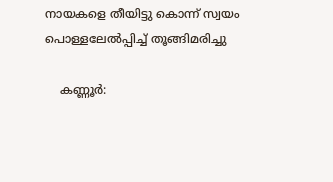നായകളെ തീയിട്ടു കൊന്ന് സ്വയം പൊള്ളലേല്‍പ്പിച്ച് തൂങ്ങിമരിച്ചു

    കണ്ണൂര്‍: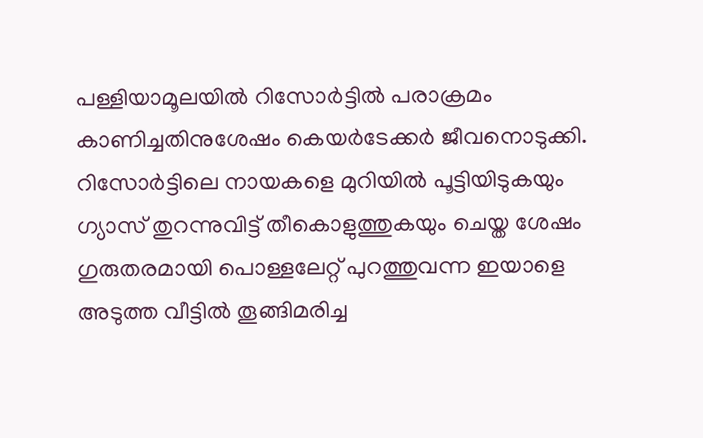പള്ളിയാമൂലയില്‍ റിസോര്‍ട്ടില്‍ പരാക്രമം കാണിച്ചതിനുശേഷം കെയര്‍ടേക്കര്‍ ജീവനൊടുക്കി. റിസോര്‍ട്ടിലെ നായകളെ മുറിയില്‍ പൂട്ടിയിടുകയും ഗ്യാസ് തുറന്നുവിട്ട് തീകൊളുത്തുകയും ചെയ്ത ശേഷം ഗുരുതരമായി പൊള്ളലേറ്റ് പുറത്തുവന്ന ഇയാളെ അടുത്ത വീട്ടില്‍ തൂങ്ങിമരിച്ച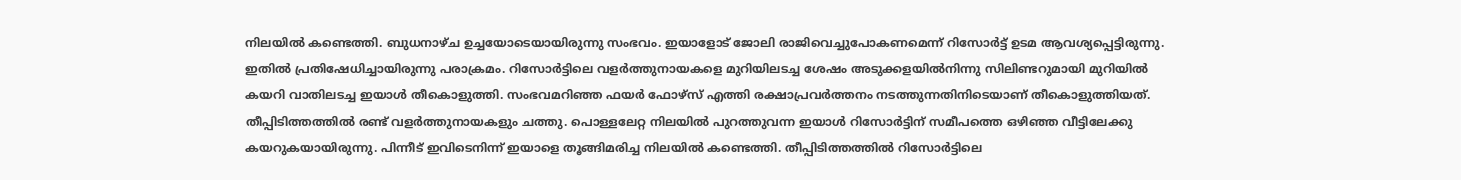നിലയില്‍ കണ്ടെത്തി. ബുധനാഴ്ച ഉച്ചയോടെയായിരുന്നു സംഭവം. ഇയാളോട് ജോലി രാജിവെച്ചുപോകണമെന്ന് റിസോര്‍ട്ട് ഉടമ ആവശ്യപ്പെട്ടിരുന്നു. ഇതില്‍ പ്രതിഷേധിച്ചായിരുന്നു പരാക്രമം. റിസോര്‍ട്ടിലെ വളര്‍ത്തുനായകളെ മുറിയിലടച്ച ശേഷം അടുക്കളയില്‍നിന്നു സിലിണ്ടറുമായി മുറിയില്‍ കയറി വാതിലടച്ച ഇയാള്‍ തീകൊളുത്തി. സംഭവമറിഞ്ഞ ഫയര്‍ ഫോഴ്സ് എത്തി രക്ഷാപ്രവര്‍ത്തനം നടത്തുന്നതിനിടെയാണ് തീകൊളുത്തിയത്. തീപ്പിടിത്തത്തില്‍ രണ്ട് വളര്‍ത്തുനായകളും ചത്തു. പൊള്ളലേറ്റ നിലയില്‍ പുറത്തുവന്ന ഇയാള്‍ റിസോര്‍ട്ടിന് സമീപത്തെ ഒഴിഞ്ഞ വീട്ടിലേക്കു കയറുകയായിരുന്നു. പിന്നീട് ഇവിടെനിന്ന് ഇയാളെ തൂങ്ങിമരിച്ച നിലയില്‍ കണ്ടെത്തി. തീപ്പിടിത്തത്തില്‍ റിസോര്‍ട്ടിലെ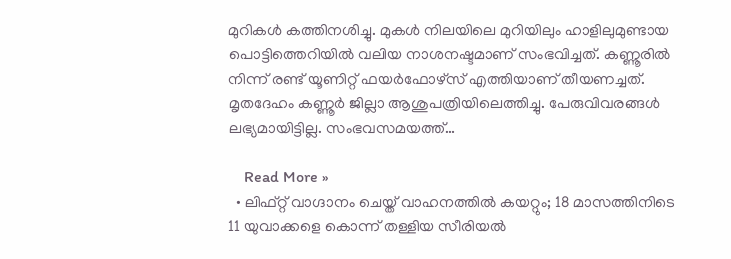മുറികള്‍ കത്തിനശിച്ചു. മുകള്‍ നിലയിലെ മുറിയിലും ഹാളിലുമുണ്ടായ പൊട്ടിത്തെറിയില്‍ വലിയ നാശനഷ്ടമാണ് സംഭവിച്ചത്. കണ്ണൂരില്‍ നിന്ന് രണ്ട് യൂണിറ്റ് ഫയര്‍ഫോഴ്സ് എത്തിയാണ് തീയണച്ചത്. മൃതദേഹം കണ്ണൂര്‍ ജില്ലാ ആശുപത്രിയിലെത്തിച്ചു. പേരുവിവരങ്ങള്‍ ലഭ്യമായിട്ടില്ല. സംഭവസമയത്ത്…

    Read More »
  • ലിഫ്റ്റ് വാഗ്ദാനം ചെയ്ത് വാഹനത്തില്‍ കയറ്റും; 18 മാസത്തിനിടെ 11 യുവാക്കളെ കൊന്ന് തള്ളിയ സീരിയല്‍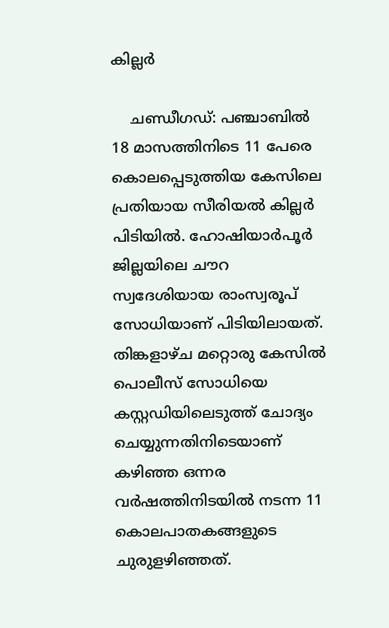കില്ലര്‍

    ചണ്ഡീഗഡ്: പഞ്ചാബില്‍ 18 മാസത്തിനിടെ 11 പേരെ കൊലപ്പെടുത്തിയ കേസിലെ പ്രതിയായ സീരിയല്‍ കില്ലര്‍ പിടിയില്‍. ഹോഷിയാര്‍പൂര്‍ ജില്ലയിലെ ചൗറ സ്വദേശിയായ രാംസ്വരൂപ് സോധിയാണ് പിടിയിലായത്. തിങ്കളാഴ്ച മറ്റൊരു കേസില്‍ പൊലീസ് സോധിയെ കസ്റ്റഡിയിലെടുത്ത് ചോദ്യം ചെയ്യുന്നതിനിടെയാണ് കഴിഞ്ഞ ഒന്നര വര്‍ഷത്തിനിടയില്‍ നടന്ന 11 കൊലപാതകങ്ങളുടെ ചുരുളഴിഞ്ഞത്.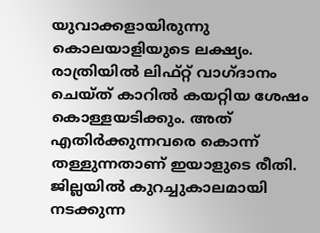യുവാക്കളായിരുന്നു കൊലയാളിയുടെ ലക്ഷ്യം. രാത്രിയില്‍ ലിഫ്റ്റ് വാഗ്ദാനം ചെയ്ത് കാറില്‍ കയറ്റിയ ശേഷം കൊള്ളയടിക്കും. അത് എതിര്‍ക്കുന്നവരെ കൊന്ന് തള്ളുന്നതാണ് ഇയാളുടെ രീതി. ജില്ലയില്‍ കുറച്ചുകാലമായി നടക്കുന്ന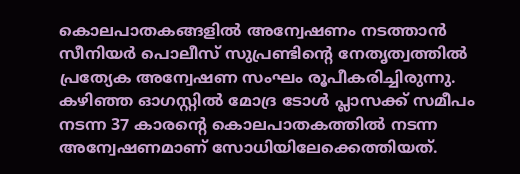കൊലപാതകങ്ങളില്‍ അന്വേഷണം നടത്താന്‍ സീനിയര്‍ പൊലീസ് സുപ്രണ്ടിന്റെ നേതൃത്വത്തില്‍ പ്രത്യേക അന്വേഷണ സംഘം രൂപീകരിച്ചിരുന്നു. കഴിഞ്ഞ ഓഗസ്റ്റില്‍ മോദ്ര ടോള്‍ പ്ലാസക്ക് സമീപം നടന്ന 37 കാരന്റെ കൊലപാതകത്തില്‍ നടന്ന അന്വേഷണമാണ് സോധിയിലേക്കെത്തിയത്.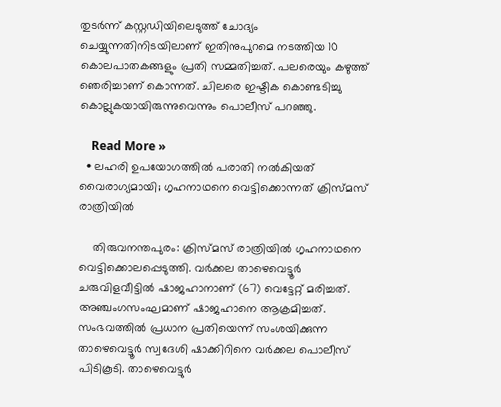തുടര്‍ന്ന് കസ്റ്റഡിയിലെടുത്ത് ചോദ്യം ചെയ്യുന്നതിനിടയിലാണ് ഇതിനുപുറമെ നടത്തിയ 10 കൊലപാതകങ്ങളും പ്രതി സമ്മതിച്ചത്. പലരെയും കഴുത്ത് ഞെരിച്ചാണ് കൊന്നത്. ചിലരെ ഇഷ്ടിക കൊണ്ടടിച്ചു കൊല്ലുകയായിരുന്നുവെന്നും പൊലീസ് പറഞ്ഞു.

    Read More »
  • ലഹരി ഉപയോഗത്തില്‍ പരാതി നല്‍കിയത് വൈരാഗ്യമായി; ഗൃഹനാഥനെ വെട്ടിക്കൊന്നത് ക്രിസ്മസ് രാത്രിയില്‍

    തിരുവനന്തപുരം: ക്രിസ്മസ് രാത്രിയില്‍ ഗൃഹനാഥനെ വെട്ടിക്കൊലപ്പെടുത്തി. വര്‍ക്കല താഴെവെട്ടൂര്‍ ചരുവിളവീട്ടില്‍ ഷാജഹാനാണ് (67) വെട്ടേറ്റ് മരിച്ചത്. അഞ്ചംഗസംഘമാണ് ഷാജഹാനെ ആക്രമിച്ചത്. സംഭവത്തില്‍ പ്രധാന പ്രതിയെന്ന് സംശയിക്കുന്ന താഴെവെട്ടൂര്‍ സ്വദേശി ഷാക്കിറിനെ വര്‍ക്കല പൊലീസ് പിടികൂടി. താഴെവെട്ടുര്‍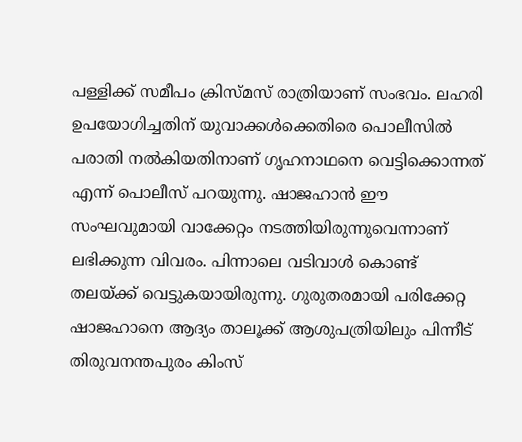പള്ളിക്ക് സമീപം ക്രിസ്മസ് രാത്രിയാണ് സംഭവം. ലഹരി ഉപയോഗിച്ചതിന് യുവാക്കള്‍ക്കെതിരെ പൊലീസില്‍ പരാതി നല്‍കിയതിനാണ് ഗൃഹനാഥനെ വെട്ടിക്കൊന്നത് എന്ന് പൊലീസ് പറയുന്നു. ഷാജഹാന്‍ ഈ സംഘവുമായി വാക്കേറ്റം നടത്തിയിരുന്നുവെന്നാണ് ലഭിക്കുന്ന വിവരം. പിന്നാലെ വടിവാള്‍ കൊണ്ട് തലയ്ക്ക് വെട്ടുകയായിരുന്നു. ഗുരുതരമായി പരിക്കേറ്റ ഷാജഹാനെ ആദ്യം താലൂക്ക് ആശുപത്രിയിലും പിന്നീട് തിരുവനന്തപുരം കിംസ്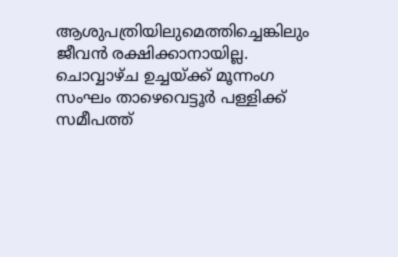ആശുപത്രിയിലുമെത്തിച്ചെങ്കിലും ജീവന്‍ രക്ഷിക്കാനായില്ല. ചൊവ്വാഴ്ച ഉച്ചയ്ക്ക് മൂന്നംഗ സംഘം താഴെവെട്ടൂര്‍ പള്ളിക്ക് സമീപത്ത്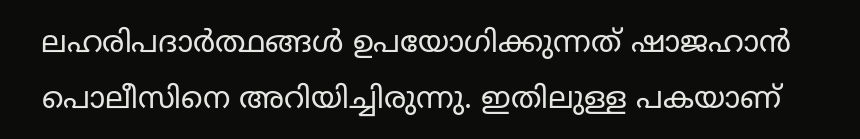ലഹരിപദാര്‍ത്ഥങ്ങള്‍ ഉപയോഗിക്കുന്നത് ഷാജഹാന്‍ പൊലീസിനെ അറിയിച്ചിരുന്നു. ഇതിലുള്ള പകയാണ്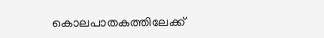കൊലപാതകത്തിലേക്ക്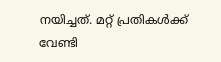നയിച്ചത്. മറ്റ് പ്രതികള്‍ക്ക് വേണ്ടി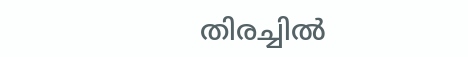തിരച്ചില്‍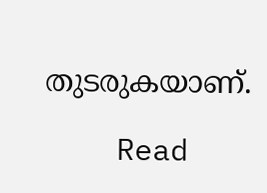തുടരുകയാണ്.

    Read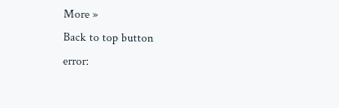More »
Back to top button
error: